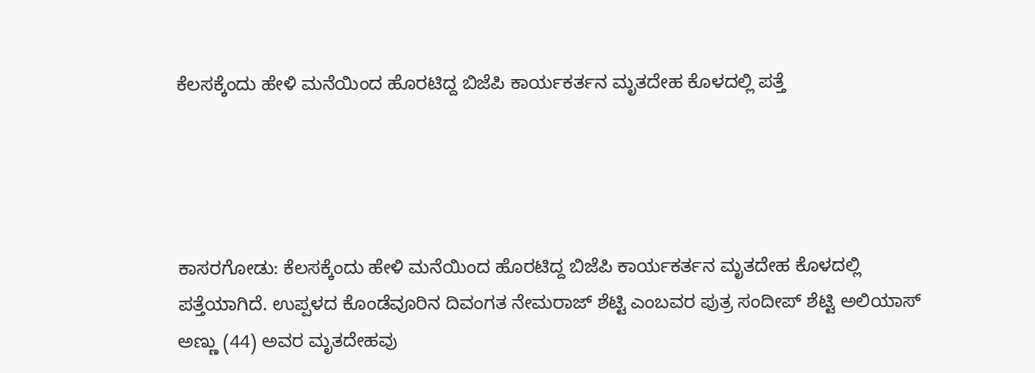ಕೆಲಸಕ್ಕೆಂದು ಹೇಳಿ ಮನೆಯಿಂದ ಹೊರಟಿದ್ದ ಬಿಜೆಪಿ ಕಾರ್ಯಕರ್ತನ ಮೃತದೇಹ ಕೊಳದಲ್ಲಿ ಪತ್ತೆ




ಕಾಸರಗೋಡು: ಕೆಲಸಕ್ಕೆಂದು ಹೇಳಿ ಮನೆಯಿಂದ ಹೊರಟಿದ್ದ ಬಿಜೆಪಿ ಕಾರ್ಯಕರ್ತನ ಮೃತದೇಹ ಕೊಳದಲ್ಲಿ  ಪತ್ತೆಯಾಗಿದೆ. ಉಪ್ಪಳದ ಕೊಂಡೆವೂರಿನ ದಿವಂಗತ ನೇಮರಾಜ್ ಶೆಟ್ಟಿ ಎಂಬವರ ಪುತ್ರ ಸಂದೀಪ್ ಶೆಟ್ಟಿ ಅಲಿಯಾಸ್ ಅಣ್ಣು (44) ಅವರ ಮೃತದೇಹವು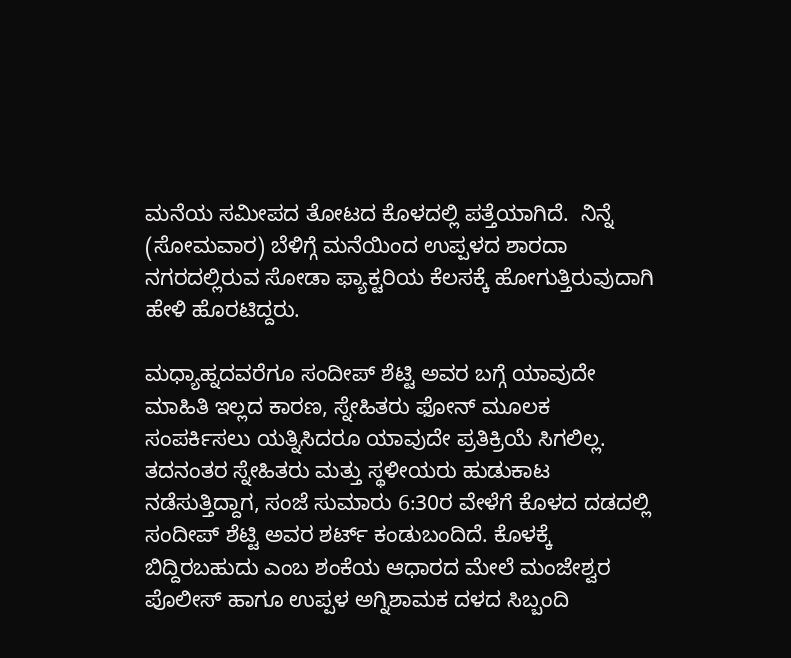ಮನೆಯ ಸಮೀಪದ ತೋಟದ ಕೊಳದಲ್ಲಿ ಪತ್ತೆಯಾಗಿದೆ.  ನಿನ್ನೆ (ಸೋಮವಾರ) ಬೆಳಿಗ್ಗೆ ಮನೆಯಿಂದ ಉಪ್ಪಳದ ಶಾರದಾ ನಗರದಲ್ಲಿರುವ ಸೋಡಾ ಫ್ಯಾಕ್ಟರಿಯ ಕೆಲಸಕ್ಕೆ ಹೋಗುತ್ತಿರುವುದಾಗಿ ಹೇಳಿ ಹೊರಟಿದ್ದರು.

ಮಧ್ಯಾಹ್ನದವರೆಗೂ ಸಂದೀಪ್ ಶೆಟ್ಟಿ ಅವರ ಬಗ್ಗೆ ಯಾವುದೇ ಮಾಹಿತಿ ಇಲ್ಲದ ಕಾರಣ, ಸ್ನೇಹಿತರು ಫೋನ್ ಮೂಲಕ ಸಂಪರ್ಕಿಸಲು ಯತ್ನಿಸಿದರೂ ಯಾವುದೇ ಪ್ರತಿಕ್ರಿಯೆ ಸಿಗಲಿಲ್ಲ. ತದನಂತರ ಸ್ನೇಹಿತರು ಮತ್ತು ಸ್ಥಳೀಯರು ಹುಡುಕಾಟ ನಡೆಸುತ್ತಿದ್ದಾಗ, ಸಂಜೆ ಸುಮಾರು 6:30ರ ವೇಳೆಗೆ ಕೊಳದ ದಡದಲ್ಲಿ ಸಂದೀಪ್ ಶೆಟ್ಟಿ ಅವರ ಶರ್ಟ್ ಕಂಡುಬಂದಿದೆ. ಕೊಳಕ್ಕೆ ಬಿದ್ದಿರಬಹುದು ಎಂಬ ಶಂಕೆಯ ಆಧಾರದ ಮೇಲೆ ಮಂಜೇಶ್ವರ ಪೊಲೀಸ್ ಹಾಗೂ ಉಪ್ಪಳ ಅಗ್ನಿಶಾಮಕ ದಳದ ಸಿಬ್ಬಂದಿ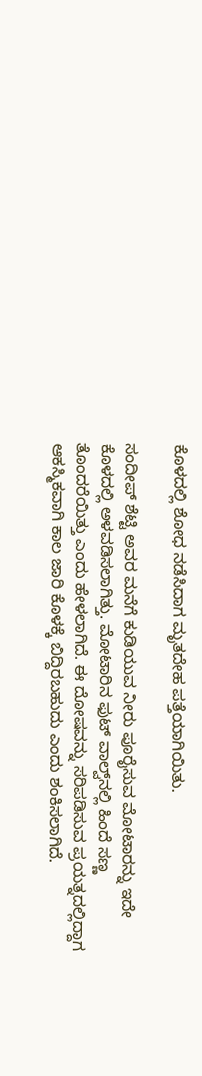ಕೊಳದಲ್ಲಿ ಶೋಧ ನಡೆಸಿದಾಗ ಮೃತದೇಹ ಪತ್ತೆಯಾಗಿಯಿತು.

ಸಂದೀಪ್ ಶೆಟ್ಟಿ ಅವರ ಮನೆಗೆ ಕುಡಿಯುವ ನೀರು ಪೂರೈಸುವ ಮೋಟಾರನ್ನು ಇದೇ ಕೊಳದಲ್ಲಿ ಅಳವಡಿಸಲಾಗಿತ್ತು. ಮೋಟಾರಿನ ಫುಟ್ ವಾಲ್ವ್‌ನಲ್ಲಿ ಹಿಂದೆ ಸಣ್ಣ ತೊಂದರೆಯಿತ್ತು ಎಂದು ಹೇಳಲಾಗಿದೆ. ಈ ದೋಷವನ್ನು ಸರಿಪಡಿಸುವ ಪ್ರಯತ್ನದಲ್ಲಿದ್ದಾಗ ಆಕಸ್ಮಿಕವಾಗಿ ಕಾಲ ಜಾರಿ ಕೊಳಕ್ಕೆ ಬಿದ್ದಿರಬಹುದು ಎಂದು ಶಂಕಿಸಲಾಗಿದೆ.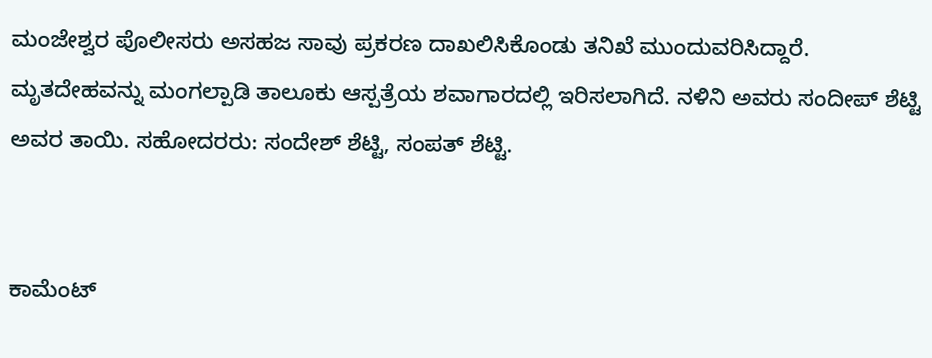ಮಂಜೇಶ್ವರ ಪೊಲೀಸರು ಅಸಹಜ ಸಾವು ಪ್ರಕರಣ ದಾಖಲಿಸಿಕೊಂಡು ತನಿಖೆ ಮುಂದುವರಿಸಿದ್ದಾರೆ. ಮೃತದೇಹವನ್ನು ಮಂಗಲ್ಪಾಡಿ ತಾಲೂಕು ಆಸ್ಪತ್ರೆಯ ಶವಾಗಾರದಲ್ಲಿ ಇರಿಸಲಾಗಿದೆ. ನಳಿನಿ ಅವರು ಸಂದೀಪ್ ಶೆಟ್ಟಿ ಅವರ ತಾಯಿ. ಸಹೋದರರು: ಸಂದೇಶ್ ಶೆಟ್ಟಿ, ಸಂಪತ್ ಶೆಟ್ಟಿ.


ಕಾಮೆಂಟ್‌‌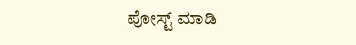ಪೋಸ್ಟ್‌ ಮಾಡಿ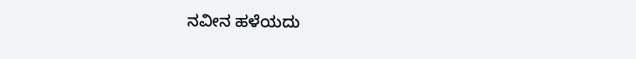ನವೀನ ಹಳೆಯದು